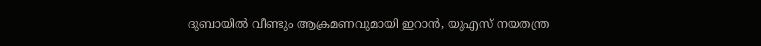ദുബായില്‍ വീണ്ടും ആക്രമണവുമായി ഇറാൻ, യുഎസ് നയതന്ത്ര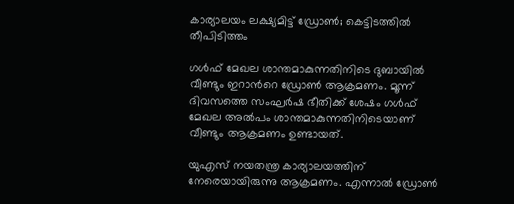കാര്യാലയം ലക്ഷ്യമിട്ട് ഡ്രോണ്‍; കെട്ടിടത്തില്‍ തീപിടിത്തം

ഗള്‍ഫ് മേഖല ശാന്തമാകുന്നതിനിടെ ദുബായില്‍ വീണ്ടും ഇറാന്‍റെ ഡ്രോണ്‍ ആക്രമണം. മൂന്ന് ദിവസത്തെ സംഘർഷ ഭീതിക്ക് ശേഷം ഗള്‍ഫ് മേഖല അല്‍പം ശാന്തമാകുന്നതിനിടെയാണ് വീണ്ടും ആക്രമണം ഉണ്ടായത്.

യുഎസ് നയതന്ത്ര കാര്യാലയത്തിന് നേരെയായിരുന്നു ആക്രമണം. എന്നാല്‍ ഡ്രോണ്‍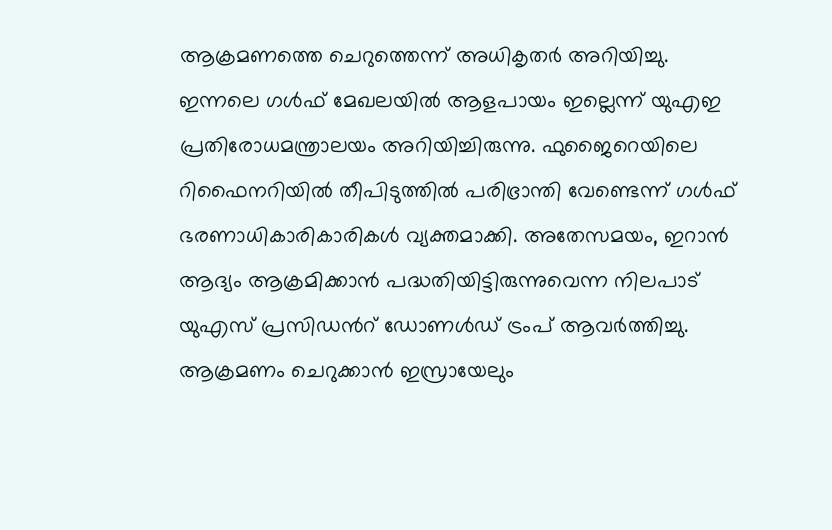ആക്രമണത്തെ ചെറുത്തെന്ന് അധികൃതർ അറിയിച്ചു. ഇന്നലെ ഗള്‍ഫ് മേഖലയില്‍ ആളപായം ഇല്ലെന്ന് യുഎഇ പ്രതിരോധമന്ത്രാലയം അറിയിച്ചിരുന്നു. ഫുജൈറെയിലെ റിഫൈനറിയില്‍ തീപിടുത്തില്‍ പരിഭ്രാന്തി വേണ്ടെന്ന് ഗള്‍ഫ് ഭരണാധികാരികാരികള്‍ വ്യക്തമാക്കി. അതേസമയം, ഇറാൻ ആദ്യം ആക്രമിക്കാൻ പദ്ധതിയിട്ടിരുന്നുവെന്ന നിലപാട് യുഎസ് പ്രസിഡന്‍റ് ഡോണള്‍ഡ് ട്രംപ് ആവർത്തിച്ചു. ആക്രമണം ചെറുക്കാൻ ഇസ്രായേലും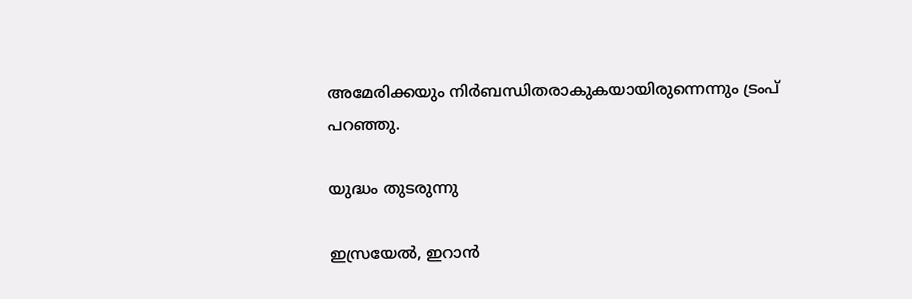അമേരിക്കയും നിർബന്ധിതരാകുകയായിരുന്നെന്നും ട്രംപ് പറഞ്ഞു.

യുദ്ധം തുടരുന്നു

ഇസ്രയേല്‍, ഇറാൻ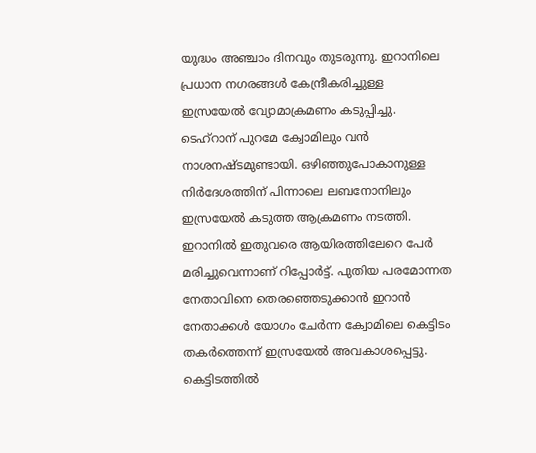യുദ്ധം അഞ്ചാം ദിനവും തുടരുന്നു. ഇറാനിലെ പ്രധാന നഗരങ്ങള്‍ കേന്ദ്രീകരിച്ചുള്ള ഇസ്രയേല്‍ വ്യോമാക്രമണം കടുപ്പിച്ചു. ടെഹ്റാന് പുറമേ ക്വോമിലും വൻ നാശനഷ്ടമുണ്ടായി. ഒഴിഞ്ഞുപോകാനുള്ള നിർദേശത്തിന് പിന്നാലെ ലബനോനിലും ഇസ്രയേല്‍ കടുത്ത ആക്രമണം നടത്തി. ഇറാനില്‍ ഇതുവരെ ആയിരത്തിലേറെ പേർ മരിച്ചുവെന്നാണ് റിപ്പോർട്ട്. പുതിയ പരമോന്നത നേതാവിനെ തെരഞ്ഞെടുക്കാൻ ഇറാൻ നേതാക്കള്‍ യോഗം ചേർന്ന ക്വോമിലെ കെട്ടിടം തകർത്തെന്ന് ഇസ്രയേല്‍ അവകാശപ്പെട്ടു. കെട്ടിടത്തില്‍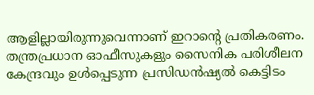ആളില്ലായിരുന്നുവെന്നാണ് ഇറാന്റെ പ്രതികരണം. തന്ത്രപ്രധാന ഓഫീസുകളും സൈനിക പരിശീലന കേന്ദ്രവും ഉള്‍പ്പെടുന്ന പ്രസിഡന്‍ഷ്യല്‍ കെട്ടിടം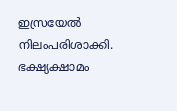ഇസ്രയേല്‍ നിലംപരിശാക്കി. ഭക്ഷ്യക്ഷാമം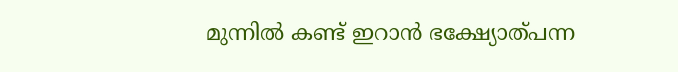മുന്നില്‍ കണ്ട് ഇറാൻ ഭക്ഷ്യോത്പന്ന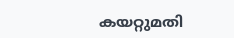കയറ്റുമതി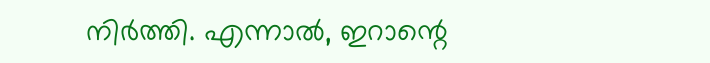നിർത്തി. എന്നാല്‍, ഇറാന്റെ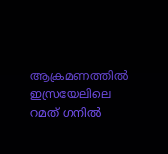ആക്രമണത്തില്‍ ഇസ്രയേലിലെ റമത് ഗനില്‍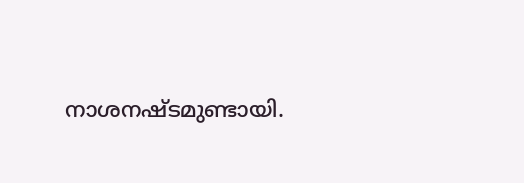നാശനഷ്ടമുണ്ടായി.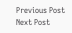Previous Post Next Post